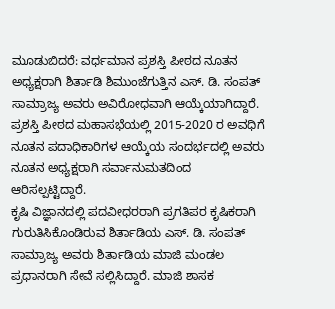ಮೂಡುಬಿದರೆ: ವರ್ಧಮಾನ ಪ್ರಶಸ್ತಿ ಪೀಠದ ನೂತನ ಅಧ್ಯಕ್ಷರಾಗಿ ಶಿರ್ತಾಡಿ ಶಿಮುಂಜೆಗುತ್ತಿನ ಎಸ್. ಡಿ. ಸಂಪತ್ ಸಾಮ್ರಾಜ್ಯ ಅವರು ಅವಿರೋಧವಾಗಿ ಆಯ್ಕೆಯಾಗಿದ್ದಾರೆ.
ಪ್ರಶಸ್ತಿ ಪೀಠದ ಮಹಾಸಭೆಯಲ್ಲಿ 2015-2020 ರ ಅವಧಿಗೆ ನೂತನ ಪದಾಧಿಕಾರಿಗಳ ಆಯ್ಕೆಯ ಸಂದರ್ಭದಲ್ಲಿ ಅವರು ನೂತನ ಅಧ್ಯಕ್ಷರಾಗಿ ಸರ್ವಾನುಮತದಿಂದ ಆರಿಸಲ್ಪಟ್ಟಿದ್ದಾರೆ.
ಕೃಷಿ ವಿಜ್ಞಾನದಲ್ಲಿ ಪದವೀಧರರಾಗಿ ಪ್ರಗತಿಪರ ಕೃಷಿಕರಾಗಿ ಗುರುತಿಸಿಕೊಂಡಿರುವ ಶಿರ್ತಾಡಿಯ ಎಸ್. ಡಿ. ಸಂಪತ್ ಸಾಮ್ರಾಜ್ಯ ಅವರು ಶಿರ್ತಾಡಿಯ ಮಾಜಿ ಮಂಡಲ ಪ್ರಧಾನರಾಗಿ ಸೇವೆ ಸಲ್ಲಿಸಿದ್ದಾರೆ. ಮಾಜಿ ಶಾಸಕ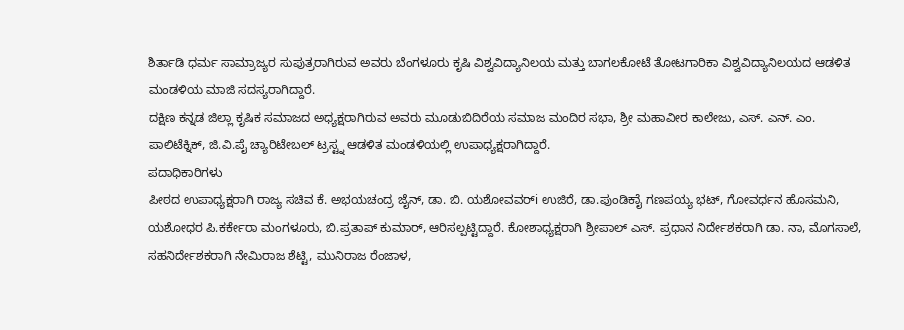ಶಿರ್ತಾಡಿ ಧರ್ಮ ಸಾಮ್ರಾಜ್ಯರ ಸುಪುತ್ರರಾಗಿರುವ ಅವರು ಬೆಂಗಳೂರು ಕೃಷಿ ವಿಶ್ವವಿದ್ಯಾನಿಲಯ ಮತ್ತು ಬಾಗಲಕೋಟೆ ತೋಟಗಾರಿಕಾ ವಿಶ್ವವಿದ್ಯಾನಿಲಯದ ಆಡಳಿತ ಮಂಡಳಿಯ ಮಾಜಿ ಸದಸ್ಯರಾಗಿದ್ದಾರೆ.
ದಕ್ಷಿಣ ಕನ್ನಡ ಜಿಲ್ಲಾ ಕೃಷಿಕ ಸಮಾಜದ ಅಧ್ಯಕ್ಷರಾಗಿರುವ ಅವರು ಮೂಡುಬಿದಿರೆಯ ಸಮಾಜ ಮಂದಿರ ಸಭಾ, ಶ್ರೀ ಮಹಾವೀರ ಕಾಲೇಜು, ಎಸ್. ಎನ್. ಎಂ. ಪಾಲಿಟೆಕ್ನಿಕ್, ಜಿ.ವಿ.ಪೈ ಚ್ಯಾರಿಟೇಬಲ್ ಟ್ರಸ್ಟ್ನ ಆಡಳಿತ ಮಂಡಳಿಯಲ್ಲಿ ಉಪಾಧ್ಯಕ್ಷರಾಗಿದ್ದಾರೆ.
ಪದಾಧಿಕಾರಿಗಳು
ಪೀಠದ ಉಪಾಧ್ಯಕ್ಷರಾಗಿ ರಾಜ್ಯ ಸಚಿವ ಕೆ. ಅಭಯಚಂದ್ರ ಜೈನ್, ಡಾ. ಬಿ. ಯಶೋವವರ್i ಉಜಿರೆ, ಡಾ.ಪುಂಡಿಕಾೈ ಗಣಪಯ್ಯ ಭಟ್, ಗೋವರ್ಧನ ಹೊಸಮನಿ, ಯಶೋಧರ ಪಿ.ಕರ್ಕೇರಾ ಮಂಗಳೂರು, ಬಿ.ಪ್ರತಾಪ್ ಕುಮಾರ್, ಆರಿಸಲ್ಪಟ್ಟಿದ್ದಾರೆ. ಕೋಶಾಧ್ಯಕ್ಷರಾಗಿ ಶ್ರೀಪಾಲ್ ಎಸ್. ಪ್ರಧಾನ ನಿರ್ದೇಶಕರಾಗಿ ಡಾ. ನಾ, ಮೊಗಸಾಲೆ, ಸಹನಿರ್ದೇಶಕರಾಗಿ ನೇಮಿರಾಜ ಶೆಟ್ಟಿ, ಮುನಿರಾಜ ರೆಂಜಾಳ,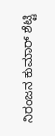ನಿರಂಜನ ಕುಮಾರ್ ಶೆಟ್ಟಿ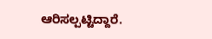ಆರಿಸಲ್ಪಟ್ಟಿದ್ದಾರೆ.